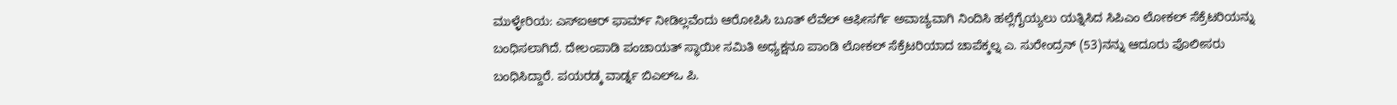ಮುಳ್ಳೇರಿಯ: ಎಸ್ಐಆರ್ ಫಾರ್ಮ್ ನೀಡಿಲ್ಲವೆಂದು ಆರೋಪಿಸಿ ಬೂತ್ ಲೆವೆಲ್ ಆಫೀಸರ್ಗೆ ಅವಾಚ್ಯವಾಗಿ ನಿಂದಿಸಿ ಹಲ್ಲೆಗೈಯ್ಯಲು ಯತ್ನಿಸಿದ ಸಿಪಿಎಂ ಲೋಕಲ್ ಸೆಕ್ರೆಟರಿಯನ್ನು ಬಂಧಿಸಲಾಗಿದೆ. ದೇಲಂಪಾಡಿ ಪಂಚಾಯತ್ ಸ್ಥಾಯೀ ಸಮಿತಿ ಅಧ್ಯಕ್ಷನೂ ಪಾಂಡಿ ಲೋಕಲ್ ಸೆಕ್ರೆಟರಿಯಾದ ಚಾಪೆಕ್ಕಲ್ನ ಎ. ಸುರೇಂದ್ರನ್ (53)ನನ್ನು ಆದೂರು ಪೊಲೀಸರು ಬಂಧಿಸಿದ್ದಾರೆ. ಪಯರಡ್ಕ ವಾರ್ಡ್ನ ಬಿಎಲ್ಒ ಪಿ.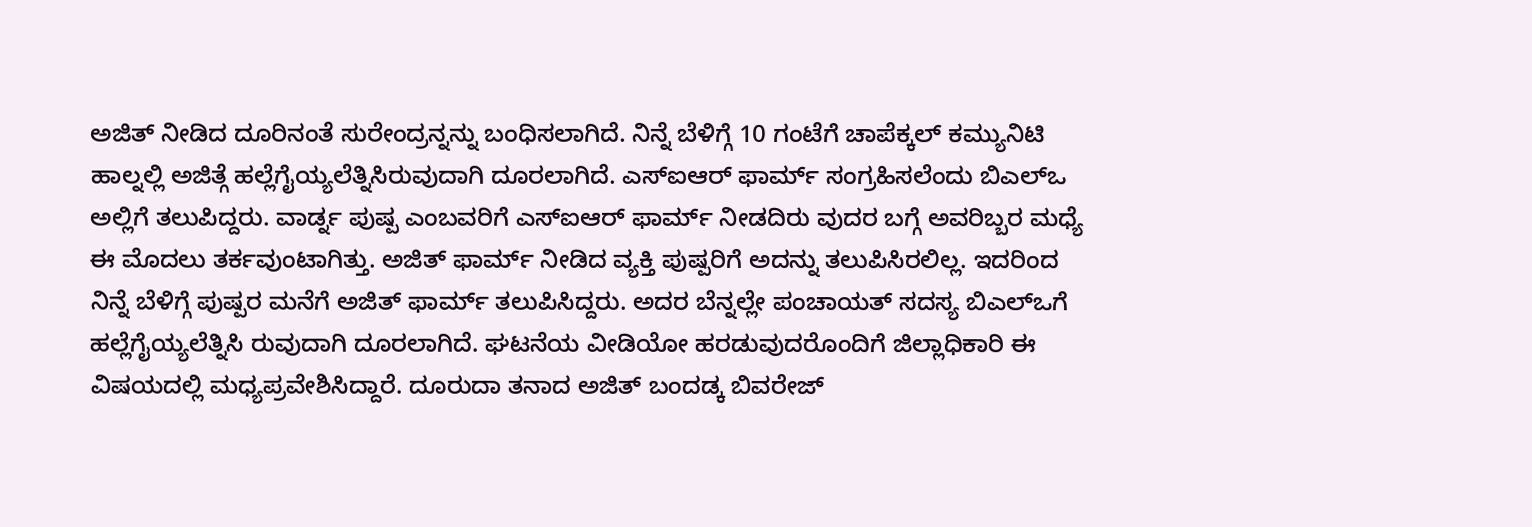ಅಜಿತ್ ನೀಡಿದ ದೂರಿನಂತೆ ಸುರೇಂದ್ರನ್ನನ್ನು ಬಂಧಿಸಲಾಗಿದೆ. ನಿನ್ನೆ ಬೆಳಿಗ್ಗೆ 10 ಗಂಟೆಗೆ ಚಾಪೆಕ್ಕಲ್ ಕಮ್ಯುನಿಟಿ ಹಾಲ್ನಲ್ಲಿ ಅಜಿತ್ಗೆ ಹಲ್ಲೆಗೈಯ್ಯಲೆತ್ನಿಸಿರುವುದಾಗಿ ದೂರಲಾಗಿದೆ. ಎಸ್ಐಆರ್ ಫಾರ್ಮ್ ಸಂಗ್ರಹಿಸಲೆಂದು ಬಿಎಲ್ಒ ಅಲ್ಲಿಗೆ ತಲುಪಿದ್ದರು. ವಾರ್ಡ್ನ ಪುಷ್ಪ ಎಂಬವರಿಗೆ ಎಸ್ಐಆರ್ ಫಾರ್ಮ್ ನೀಡದಿರು ವುದರ ಬಗ್ಗೆ ಅವರಿಬ್ಬರ ಮಧ್ಯೆ ಈ ಮೊದಲು ತರ್ಕವುಂಟಾಗಿತ್ತು. ಅಜಿತ್ ಫಾರ್ಮ್ ನೀಡಿದ ವ್ಯಕ್ತಿ ಪುಷ್ಪರಿಗೆ ಅದನ್ನು ತಲುಪಿಸಿರಲಿಲ್ಲ. ಇದರಿಂದ ನಿನ್ನೆ ಬೆಳಿಗ್ಗೆ ಪುಷ್ಪರ ಮನೆಗೆ ಅಜಿತ್ ಫಾರ್ಮ್ ತಲುಪಿಸಿದ್ದರು. ಅದರ ಬೆನ್ನಲ್ಲೇ ಪಂಚಾಯತ್ ಸದಸ್ಯ ಬಿಎಲ್ಒಗೆ ಹಲ್ಲೆಗೈಯ್ಯಲೆತ್ನಿಸಿ ರುವುದಾಗಿ ದೂರಲಾಗಿದೆ. ಘಟನೆಯ ವೀಡಿಯೋ ಹರಡುವುದರೊಂದಿಗೆ ಜಿಲ್ಲಾಧಿಕಾರಿ ಈ ವಿಷಯದಲ್ಲಿ ಮಧ್ಯಪ್ರವೇಶಿಸಿದ್ದಾರೆ. ದೂರುದಾ ತನಾದ ಅಜಿತ್ ಬಂದಡ್ಕ ಬಿವರೇಜ್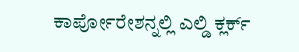ಕಾರ್ಪೋರೇಶನ್ನಲ್ಲಿ ಎಲ್ಡಿ ಕ್ಲರ್ಕ್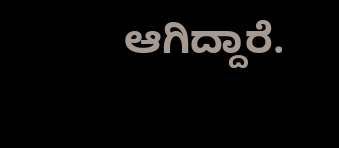ಆಗಿದ್ದಾರೆ.